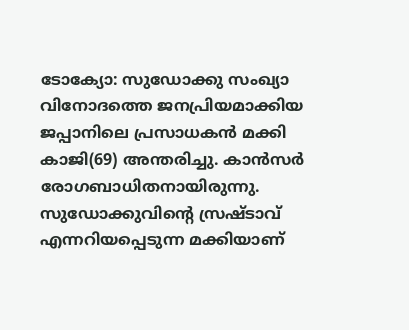ടോക്യോ: സുഡോക്കു സംഖ്യാ വിനോദത്തെ ജനപ്രിയമാക്കിയ ജപ്പാനിലെ പ്രസാധകൻ മക്കി കാജി(69) അന്തരിച്ചു. കാൻസർ രോഗബാധിതനായിരുന്നു. സുഡോക്കുവിന്റെ സ്രഷ്ടാവ് എന്നറിയപ്പെടുന്ന മക്കിയാണ്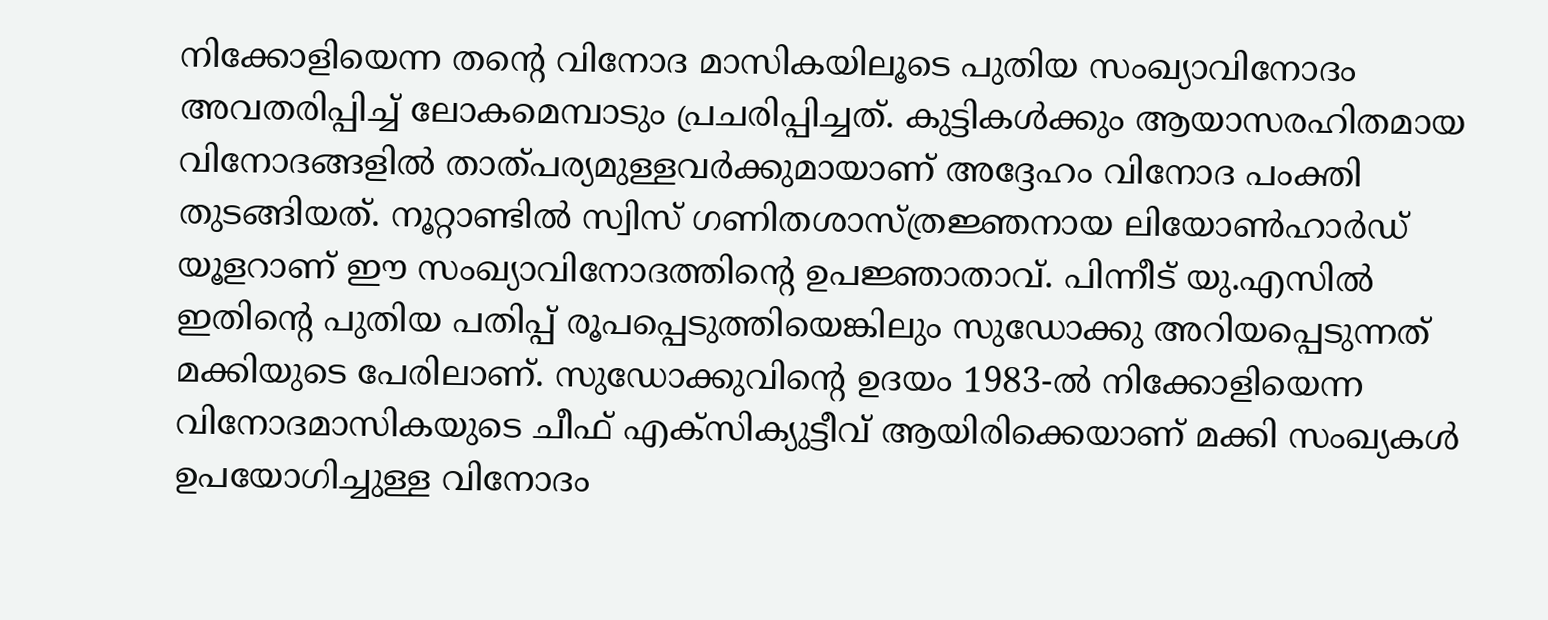നിക്കോളിയെന്ന തന്റെ വിനോദ മാസികയിലൂടെ പുതിയ സംഖ്യാവിനോദം അവതരിപ്പിച്ച് ലോകമെമ്പാടും പ്രചരിപ്പിച്ചത്. കുട്ടികൾക്കും ആയാസരഹിതമായ വിനോദങ്ങളിൽ താത്പര്യമുള്ളവർക്കുമായാണ് അദ്ദേഹം വിനോദ പംക്തി തുടങ്ങിയത്. നൂറ്റാണ്ടിൽ സ്വിസ് ഗണിതശാസ്ത്രജ്ഞനായ ലിയോൺഹാർഡ് യൂളറാണ് ഈ സംഖ്യാവിനോദത്തിന്റെ ഉപജ്ഞാതാവ്. പിന്നീട് യു.എസിൽ ഇതിന്റെ പുതിയ പതിപ്പ് രൂപപ്പെടുത്തിയെങ്കിലും സുഡോക്കു അറിയപ്പെടുന്നത് മക്കിയുടെ പേരിലാണ്. സുഡോക്കുവിന്റെ ഉദയം 1983-ൽ നിക്കോളിയെന്ന വിനോദമാസികയുടെ ചീഫ് എക്സിക്യുട്ടീവ് ആയിരിക്കെയാണ് മക്കി സംഖ്യകൾ ഉപയോഗിച്ചുള്ള വിനോദം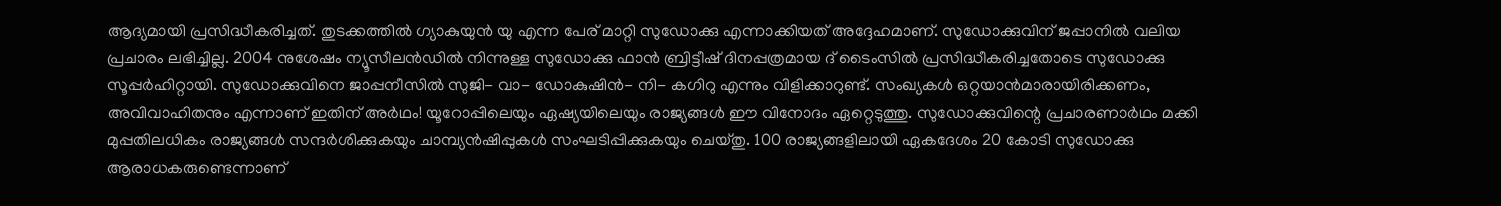ആദ്യമായി പ്രസിദ്ധീകരിച്ചത്. തുടക്കത്തിൽ ഗ്യാകുയുൻ യു എന്ന പേര് മാറ്റി സുഡോക്കു എന്നാക്കിയത് അദ്ദേഹമാണ്. സുഡോക്കുവിന് ജപ്പാനിൽ വലിയ പ്രചാരം ലഭിച്ചില്ല. 2004 നുശേഷം ന്യൂസീലൻഡിൽ നിന്നുള്ള സുഡോക്കു ഫാൻ ബ്രിട്ടീഷ് ദിനപ്പത്രമായ ദ് ടൈംസിൽ പ്രസിദ്ധീകരിച്ചതോടെ സുഡോക്കു സൂപ്പർഹിറ്റായി. സുഡോക്കുവിനെ ജാപ്പനീസിൽ സുജി- വാ- ഡോകുഷിൻ- നി- കഗിറു എന്നും വിളിക്കാറുണ്ട്. സംഖ്യകൾ ഒറ്റയാൻമാരായിരിക്കണം, അവിവാഹിതനും എന്നാണ് ഇതിന് അർഥം! യൂറോപ്പിലെയും ഏഷ്യയിലെയും രാജ്യങ്ങൾ ഈ വിനോദം ഏറ്റെടുത്തു. സുഡോക്കുവിന്റെ പ്രചാരണാർഥം മക്കി മുപ്പതിലധികം രാജ്യങ്ങൾ സന്ദർശിക്കുകയും ചാമ്പ്യൻഷിപ്പുകൾ സംഘടിപ്പിക്കുകയും ചെയ്തു. 100 രാജ്യങ്ങളിലായി ഏകദേശം 20 കോടി സുഡോക്കു ആരാധകരുണ്ടെന്നാണ്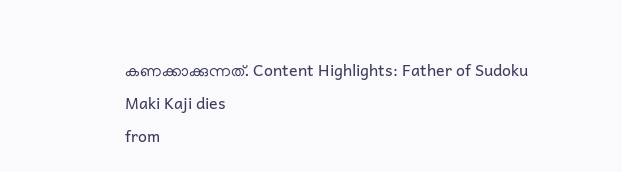കണക്കാക്കുന്നത്. Content Highlights: Father of Sudoku Maki Kaji dies
from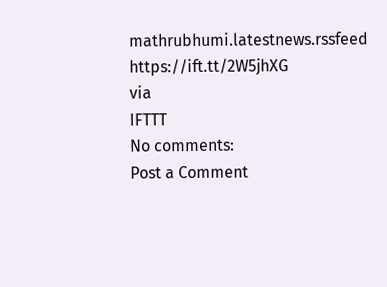mathrubhumi.latestnews.rssfeed https://ift.tt/2W5jhXG
via
IFTTT
No comments:
Post a Comment